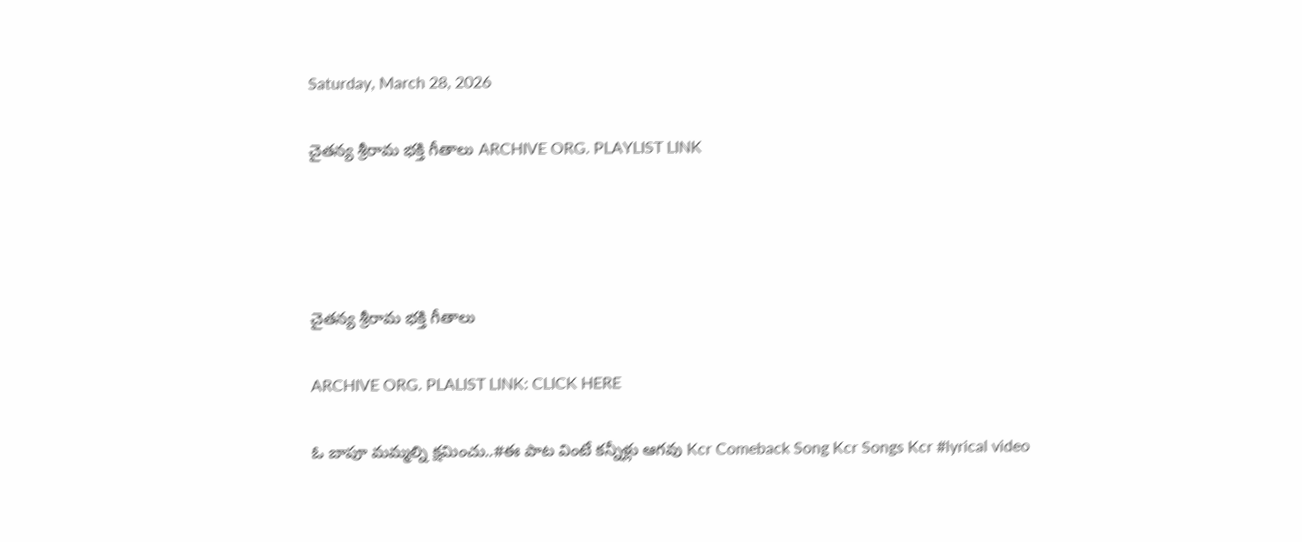Saturday, March 28, 2026

చైతన్య శ్రీరామ భక్తి గీతాలు ARCHIVE ORG. PLAYLIST LINK




చైతన్య శ్రీరామ భక్తి గీతాలు

ARCHIVE ORG. PLALIST LINK: CLICK HERE

ఓ బాపూ మమ్మల్ని క్షమించు..#ఈ పాట వింటే కన్నీళ్లు ఆగవు Kcr Comeback Song Kcr Songs Kcr #lyrical video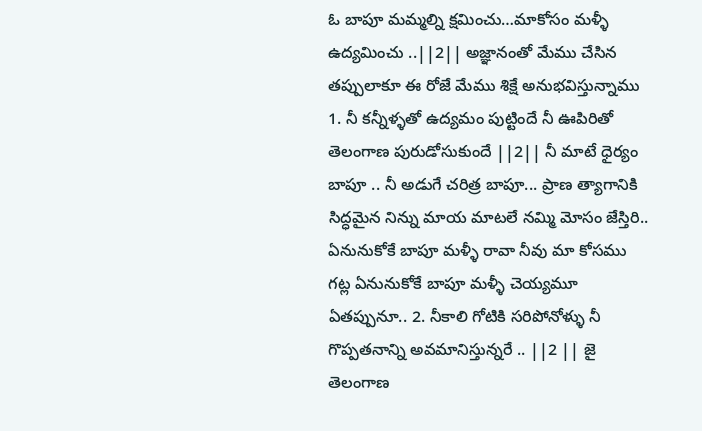ఓ బాపూ మమ్మల్ని క్షమించు…మాకోసం మళ్ళీ ఉద్యమించు ..||2|| అజ్ఞానంతో మేము చేసిన తప్పులాకూ ఈ రోజే మేము శిక్షే అనుభవిస్తున్నాము 1. నీ కన్నీళ్ళతో ఉద్యమం పుట్టిందే నీ ఊపిరితో తెలంగాణ పురుడోసుకుందే ||2|| నీ మాటే ధైర్యం బాపూ .. నీ అడుగే చరిత్ర బాపూ... ప్రాణ త్యాగానికి సిద్ధమైన నిన్ను మాయ మాటలే నమ్మి మోసం జేస్తిరి.. ఏనునుకోకే బాపూ మళ్ళీ రావా నీవు మా కోసము గట్ల ఏనునుకోకే బాపూ మళ్ళీ చెయ్యమూ ఏతప్పునూ.. 2. నీకాలి గోటికి సరిపోనోళ్ళు నీ గొప్పతనాన్ని అవమానిస్తున్నరే .. ||2 || జై తెలంగాణ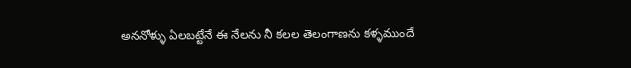అననోళ్ళు ఏలబట్టేనే ఈ నేలను నీ కలల తెలంగాణను కళ్ళముందే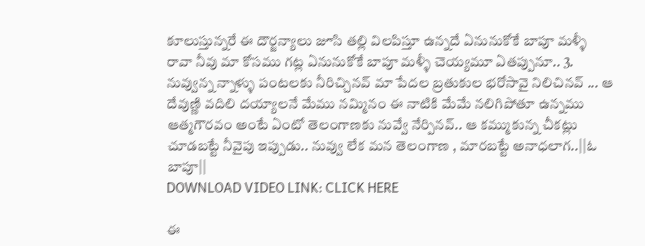కూలుస్తున్నరే ఈ దౌర్జన్యాలు జూసి తల్లి విలపిస్తూ ఉన్నదే ఏనునుకోకే బాపూ మళ్ళీ రావా నీవు మా కోసము గట్ల ఏనునుకోకే బాపూ మళ్ళీ చెయ్యమూ ఏతప్పునూ.. 3. నువ్వున్న న్నాళ్ళు పంటలకు నీరిచ్చినవ్ మా పేదల బ్రతుకుల భరోసావై నిలిచినవ్ ... ఆ దేవుణ్ణి వదిలి దయ్యాలనే మేము నమ్మినం ఈ నాటికి మేమే నలిగిపోతూ ఉన్నము ఆత్మగౌరవం అంటే ఏంటో తెలంగాణకు నువ్వే నేర్పినవ్.. ఆ కమ్ముకున్న చీకట్లు చూడబట్టే నీవైపు ఇప్పుడు.. నువ్వు లేక మన తెలంగాణ , మారబట్టే అనాధలాగ..||ఓ బాపూ||
DOWNLOAD VIDEO LINK: CLICK HERE

ఈ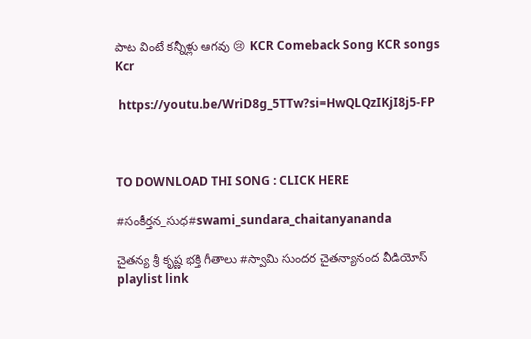పాట వింటే కన్నీళ్లు ఆగవు 😢 KCR Comeback Song KCR songs Kcr

 https://youtu.be/WriD8g_5TTw?si=HwQLQzIKjI8j5-FP



TO DOWNLOAD THI SONG : CLICK HERE

#సంకీర్తన_సుధ#swami_sundara_chaitanyananda

చైతన్య శ్రీ కృష్ణ భక్తి గీతాలు #స్వామి సుందర చైతన్యానంద వీడియోస్ playlist link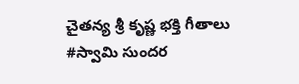చైతన్య శ్రీ కృష్ణ భక్తి గీతాలు #స్వామి సుందర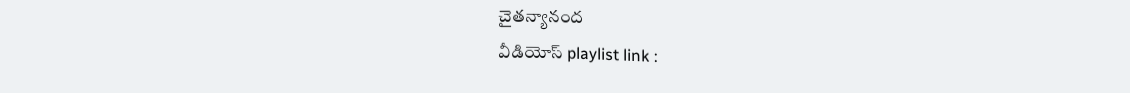చైతన్యానంద
వీడియోస్ playlist link :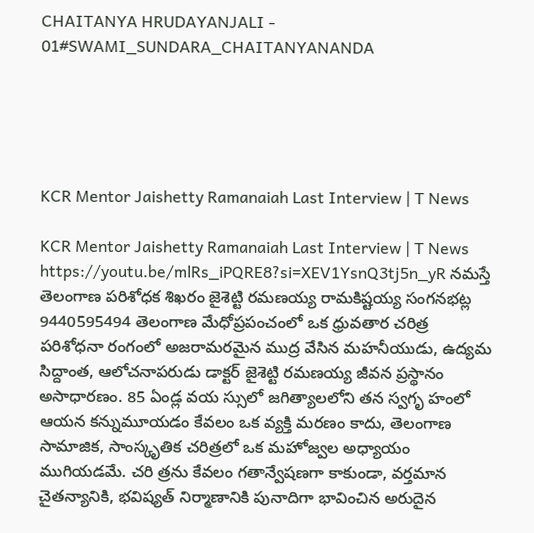CHAITANYA HRUDAYANJALI - 01#SWAMI_SUNDARA_CHAITANYANANDA





KCR Mentor Jaishetty Ramanaiah Last Interview | T News

KCR Mentor Jaishetty Ramanaiah Last Interview | T News https://youtu.be/mlRs_iPQRE8?si=XEV1YsnQ3tj5n_yR నమస్తే తెలంగాణ పరిశోధక శిఖరం జైశెట్టి రమణయ్య రామకిష్టయ్య సంగనభట్ల 9440595494 తెలంగాణ మేధోప్రపంచంలో ఒక ధ్రువతార చరిత్ర పరిశోధనా రంగంలో అజరామరమైన ముద్ర వేసిన మహనీయుడు, ఉద్యమ సిద్దాంత, ఆలోచనాపరుడు డాక్టర్ జైశెట్టి రమణయ్య జీవన ప్రస్థానం అసాధారణం. 85 ఏండ్ల వయ స్సులో జగిత్యాలలోని తన స్వగృ హంలో ఆయన కన్నుమూయడం కేవలం ఒక వ్యక్తి మరణం కాదు, తెలంగాణ సామాజిక, సాంస్కృతిక చరిత్రలో ఒక మహోజ్వల అధ్యాయం ముగియడమే. చరి త్రను కేవలం గతాన్వేషణగా కాకుండా, వర్తమాన చైతన్యానికి, భవిష్యత్ నిర్మాణానికి పునాదిగా భావించిన అరుదైన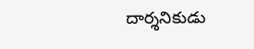దార్శనికుడు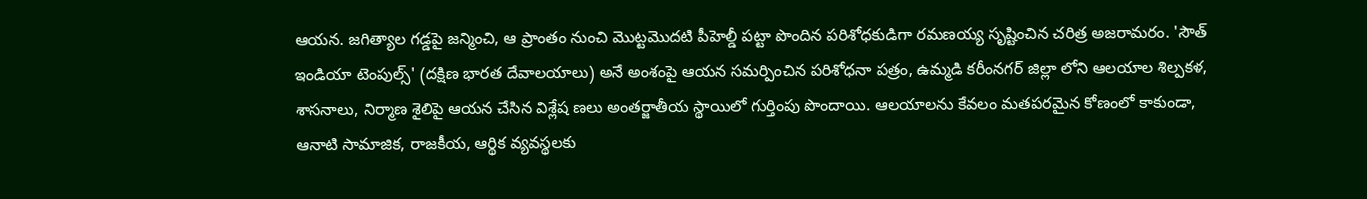ఆయన. జగిత్యాల గడ్డపై జన్మించి, ఆ ప్రాంతం నుంచి మొట్టమొదటి పీహెల్డీ పట్టా పొందిన పరిశోధకుడిగా రమణయ్య సృష్టించిన చరిత్ర అజరామరం. 'సౌత్ ఇండియా టెంపుల్స్' (దక్షిణ భారత దేవాలయాలు) అనే అంశంపై ఆయన సమర్పించిన పరిశోధనా పత్రం, ఉమ్మడి కరీంనగర్ జిల్లా లోని ఆలయాల శిల్పకళ, శాసనాలు, నిర్మాణ శైలిపై ఆయన చేసిన విశ్లేష ణలు అంతర్జాతీయ స్థాయిలో గుర్తింపు పొందాయి. ఆలయాలను కేవలం మతపరమైన కోణంలో కాకుండా, ఆనాటి సామాజిక, రాజకీయ, ఆర్థిక వ్యవస్థలకు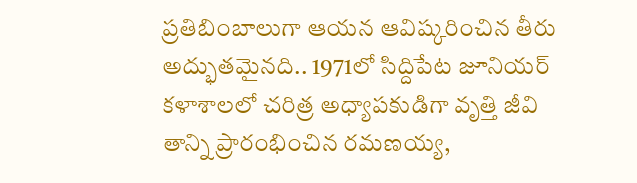ప్రతిబింబాలుగా ఆయన ఆవిష్కరించిన తీరు అద్భుతమైనది.. 1971లో సిద్దిపేట జూనియర్ కళాశాలలో చరిత్ర అధ్యాపకుడిగా వృత్తి జీవి తాన్ని ప్రారంభించిన రమణయ్య,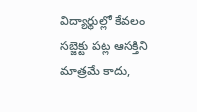విద్యార్థుల్లో కేవలం సబ్జెక్టు పట్ల ఆసక్తిని మాత్రమే కాదు,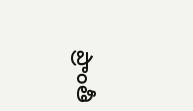ప్రాంతీ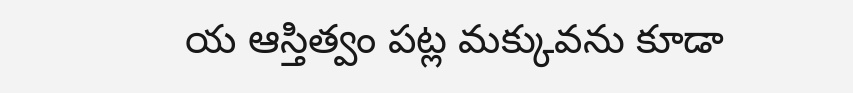య ఆస్తిత్వం పట్ల మక్కువను కూడా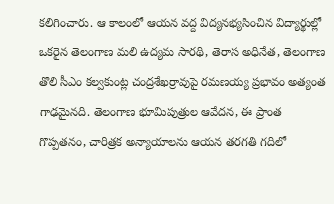కలిగించారు. ఆ కాలంలో ఆయన వద్ద విద్యనభ్యసించిన విద్యార్థుల్లో ఒకరైన తెలంగాణ మలి ఉద్యమ సారథి, తెరాస అధినేత, తెలంగాణ తొలి సీఎం కల్వకుంట్ల చంద్రశేఖర్రావుపై రమణయ్య ప్రభావం అత్యంత గాఢమైనది. తెలంగాణ భూమిపుత్రుల ఆవేదన, ఈ ప్రాంత గొప్పతనం, చారిత్రక అన్యాయాలను ఆయన తరగతి గదిలో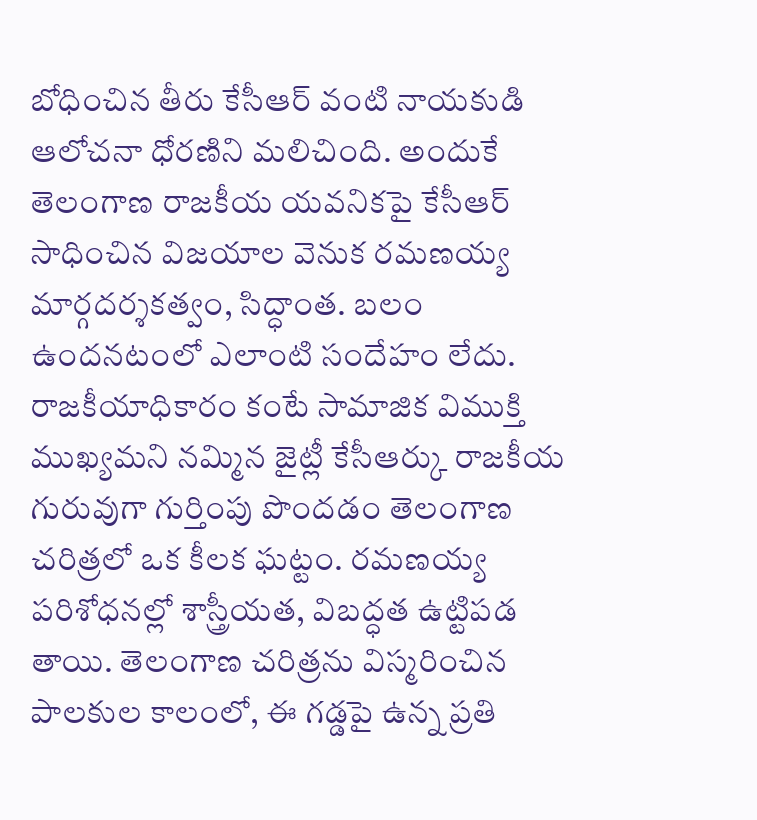బోధించిన తీరు కేసీఆర్ వంటి నాయకుడి ఆలోచనా ధోరణిని మలిచింది. అందుకే తెలంగాణ రాజకీయ యవనికపై కేసీఆర్ సాధించిన విజయాల వెనుక రమణయ్య మార్గదర్శకత్వం, సిద్ధాంత. బలం ఉందనటంలో ఎలాంటి సందేహం లేదు. రాజకీయాధికారం కంటే సామాజిక విముక్తి ముఖ్యమని నమ్మిన జైట్లీ కేసీఆర్కు రాజకీయ గురువుగా గుర్తింపు పొందడం తెలంగాణ చరిత్రలో ఒక కీలక ఘట్టం. రమణయ్య పరిశోధనల్లో శాస్త్రీయత, విబద్ధత ఉట్టిపడ తాయి. తెలంగాణ చరిత్రను విస్మరించిన పాలకుల కాలంలో, ఈ గడ్డపై ఉన్న ప్రతి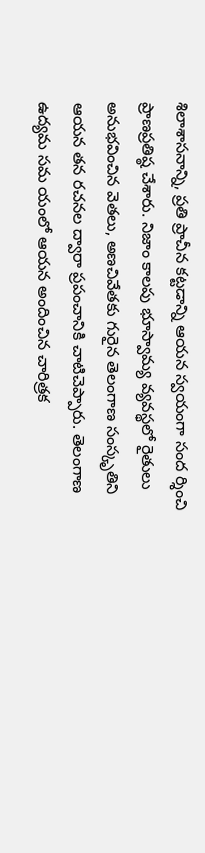శిలాశాసనాన్ని, ప్రతి ప్రాచీన కట్టడాన్ని ఆయన స్వయంగా సంద ర్శించి ప్రాణప్రతిష్ఠ చేశారు. నిజాం కాలపు భూస్వామ్య వ్యవస్థలో రైతులు అనుభవించిన వెతలు, అణచివేతకు గురైన తెలంగాణ సంస్కృతిని ఆయన తన రచనల ద్వారా ప్రపంచానికి చాటిచెప్పారు. తెలంగాణ ఉద్యమ సమ యంలో ఆయన అందించిన చారిత్రక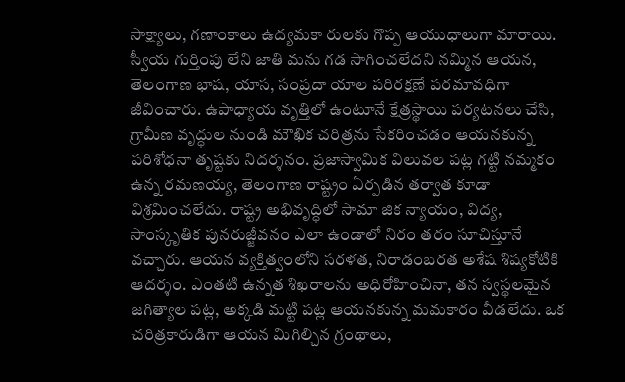సాక్ష్యాలు, గణాంకాలు ఉద్యమకా రులకు గొప్ప ఆయుధాలుగా మారాయి. స్వీయ గుర్తింపు లేని జాతి మను గడ సాగించలేదని నమ్మిన ఆయన, తెలంగాణ భాష, యాస, సంప్రదా యాల పరిరక్షణే పరమావధిగా జీవించారు. ఉపాధ్యాయ వృత్తిలో ఉంటూనే క్షేత్రస్థాయి పర్యటనలు చేసి, గ్రామీణ వృద్ధుల నుండి మౌఖిక చరిత్రను సేకరించడం ఆయనకున్న పరిశోధనా తృష్టకు నిదర్శనం. ప్రజాస్వామిక విలువల పట్ల గట్టి నమ్మకం ఉన్న రమణయ్య, తెలంగాణ రాష్ట్రం ఏర్పడిన తర్వాత కూడా విశ్రమించలేదు. రాష్ట్ర అభివృద్ధిలో సామా జిక న్యాయం, విద్య, సాంస్కృతిక పునరుజ్జీవనం ఎలా ఉండాలో నిరం తరం సూచిస్తూనే వచ్చారు. ఆయన వ్యక్తిత్వంలోని సరళత, నిరాడంబరత అశేష శిష్యకోటికి ఆదర్శం. ఎంతటి ఉన్నత శిఖరాలను అధిరోహించినా, తన స్వస్థలమైన జగిత్యాల పట్ల, అక్కడి మట్టి పట్ల ఆయనకున్న మమకారం వీడలేదు. ఒక చరిత్రకారుడిగా ఆయన మిగిల్చిన గ్రంథాలు,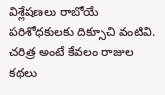విశ్లేషణలు రాబోయే పరిశోధకులకు దిక్సూచి వంటివి. చరిత్ర అంటే కేవలం రాజుల కథలు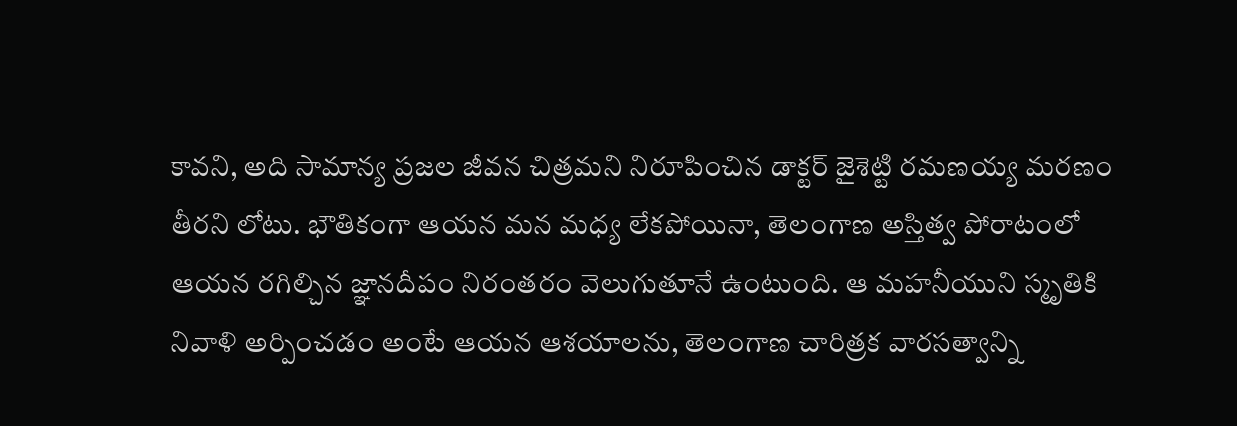కావని, అది సామాన్య ప్రజల జీవన చిత్రమని నిరూపించిన డాక్టర్ జైశెట్టి రమణయ్య మరణం తీరని లోటు. భౌతికంగా ఆయన మన మధ్య లేకపోయినా, తెలంగాణ అస్తిత్వ పోరాటంలో ఆయన రగిల్చిన జ్ఞానదీపం నిరంతరం వెలుగుతూనే ఉంటుంది. ఆ మహనీయుని స్మృతికి నివాళి అర్పించడం అంటే ఆయన ఆశయాలను, తెలంగాణ చారిత్రక వారసత్వాన్ని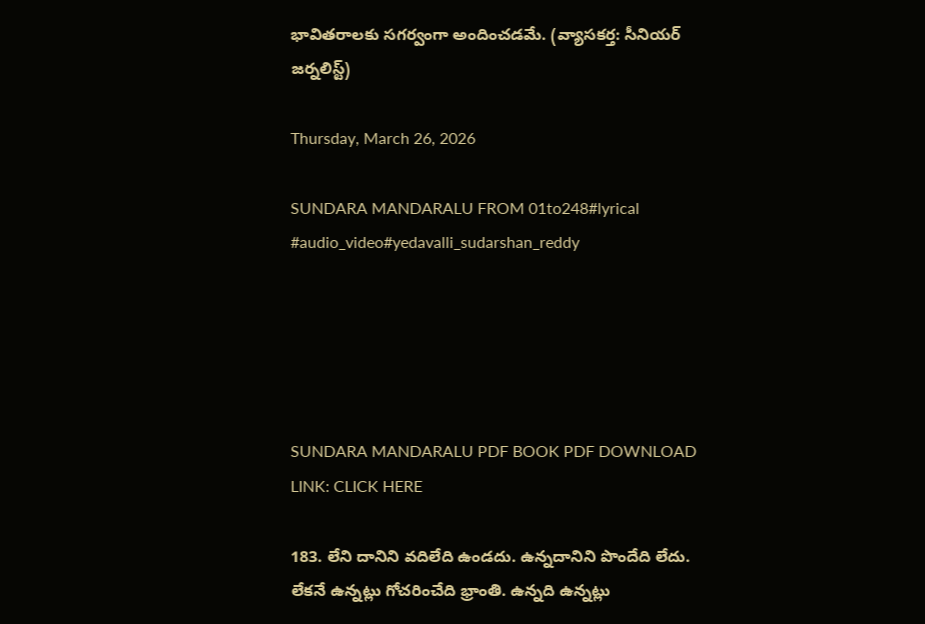భావితరాలకు సగర్వంగా అందించడమే. (వ్యాసకర్త: సీనియర్ జర్నలిస్ట్)

Thursday, March 26, 2026

SUNDARA MANDARALU FROM 01to248#lyrical #audio_video#yedavalli_sudarshan_reddy





SUNDARA MANDARALU PDF BOOK PDF DOWNLOAD LINK: CLICK HERE

183. లేని దానిని వదిలేది ఉండదు. ఉన్నదానిని పొందేది లేదు. లేకనే ఉన్నట్లు గోచరించేది భ్రాంతి. ఉన్నది ఉన్నట్లు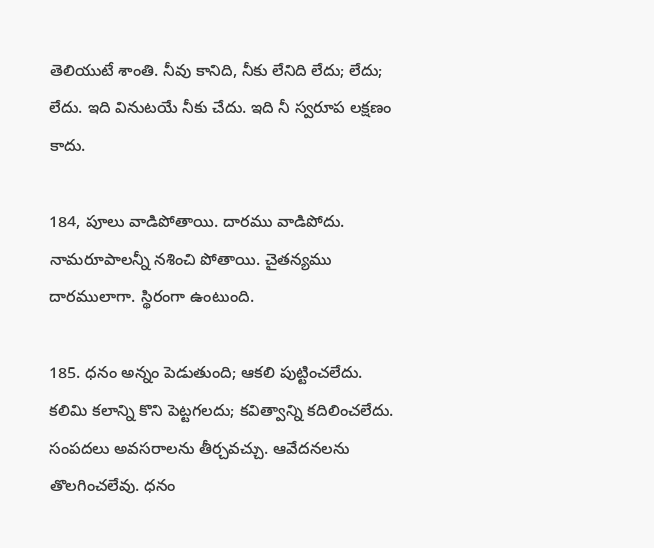తెలియుటే శాంతి. నీవు కానిది, నీకు లేనిది లేదు; లేదు; లేదు. ఇది వినుటయే నీకు చేదు. ఇది నీ స్వరూప లక్షణం కాదు.

184, పూలు వాడిపోతాయి. దారము వాడిపోదు. నామరూపాలన్నీ నశించి పోతాయి. చైతన్యము దారములాగా. స్థిరంగా ఉంటుంది.

185. ధనం అన్నం పెడుతుంది; ఆకలి పుట్టించలేదు. కలిమి కలాన్ని కొని పెట్టగలదు; కవిత్వాన్ని కదిలించలేదు. సంపదలు అవసరాలను తీర్చవచ్చు. ఆవేదనలను తొలగించలేవు. ధనం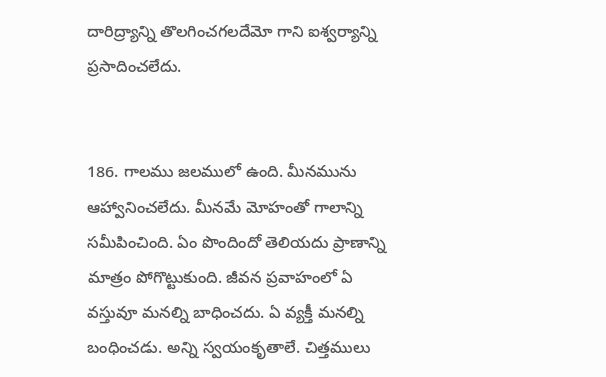దారిద్ర్యాన్ని తొలగించగలదేమో గాని ఐశ్వర్యాన్ని ప్రసాదించలేదు.


186. గాలము జలములో ఉంది. మీనమును ఆహ్వానించలేదు. మీనమే మోహంతో గాలాన్ని సమీపించింది. ఏం పొందిందో తెలియదు ప్రాణాన్ని మాత్రం పోగొట్టుకుంది. జీవన ప్రవాహంలో ఏ వస్తువూ మనల్ని బాధించదు. ఏ వ్యక్తీ మనల్ని బంధించడు. అన్ని స్వయంకృతాలే. చిత్తములు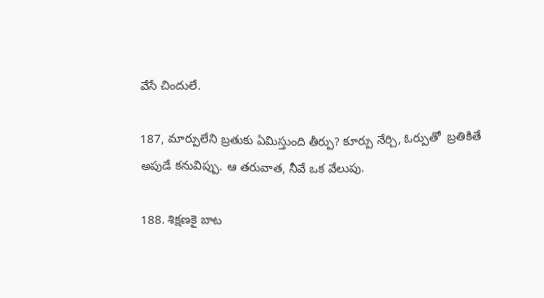వేసే చిందులే.

187, మార్పులేని బ్రతుకు ఏమిస్తుంది తీర్పు? కూర్పు నేర్చి, ఓర్పుతో  బ్రతికితే అపుడే కనువిప్పు. ఆ తరువాత, నీవే ఒక వేలుపు.

188. శిక్షణకై బాట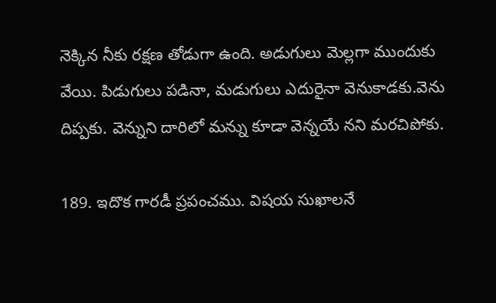నెక్కిన నీకు రక్షణ తోడుగా ఉంది. అడుగులు మెల్లగా ముందుకు వేయి. పిడుగులు పడినా, మడుగులు ఎదురైనా వెనుకాడకు.వెను దిప్పకు. వెన్నుని దారిలో మన్ను కూడా వెన్నయే నని మరచిపోకు.

189. ఇదొక గారడీ ప్రపంచము. విషయ సుఖాలనే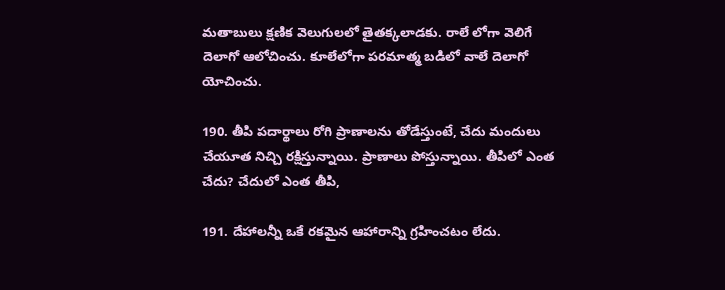మతాబులు క్షణిక వెలుగులలో తైతక్కలాడకు. రాలే లోగా వెలిగే దెలాగో ఆలోచించు. కూలేలోగా పరమాత్మ బడిలో వాలే దెలాగో యోచించు.

190. తీపి పదార్థాలు రోగి ప్రాణాలను తోడేస్తుంటే, చేదు మందులు చేయూత నిచ్చి రక్షిస్తున్నాయి. ప్రాణాలు పోస్తున్నాయి. తీపిలో ఎంత చేదు? చేదులో ఎంత తీపి,

191. దేహాలన్నీ ఒకే రకమైన ఆహారాన్ని గ్రహించటం లేదు.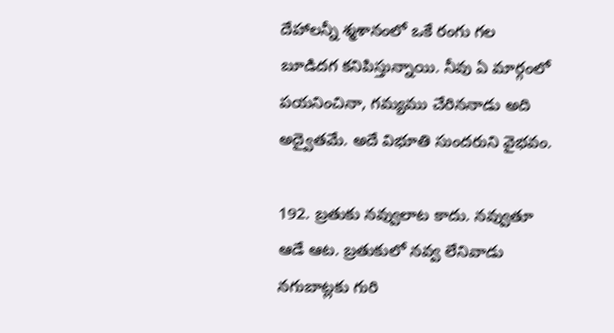దేహాలన్నీ శ్మశానంలో ఒకే రంగు గల బూడిదగ కనిపిస్తున్నాయి. నీవు ఏ మార్గంలో పయనించినా, గమ్యము చేరిననాడు అది అద్వైతమే. అదే విభూతి సుందరుని వైభవం.

192. బ్రతుకు నవ్వులాట కాదు. నవ్వుతూ ఆడే ఆట. బ్రతుకులో నవ్వ లేనివాడు నగుబాట్లకు గురి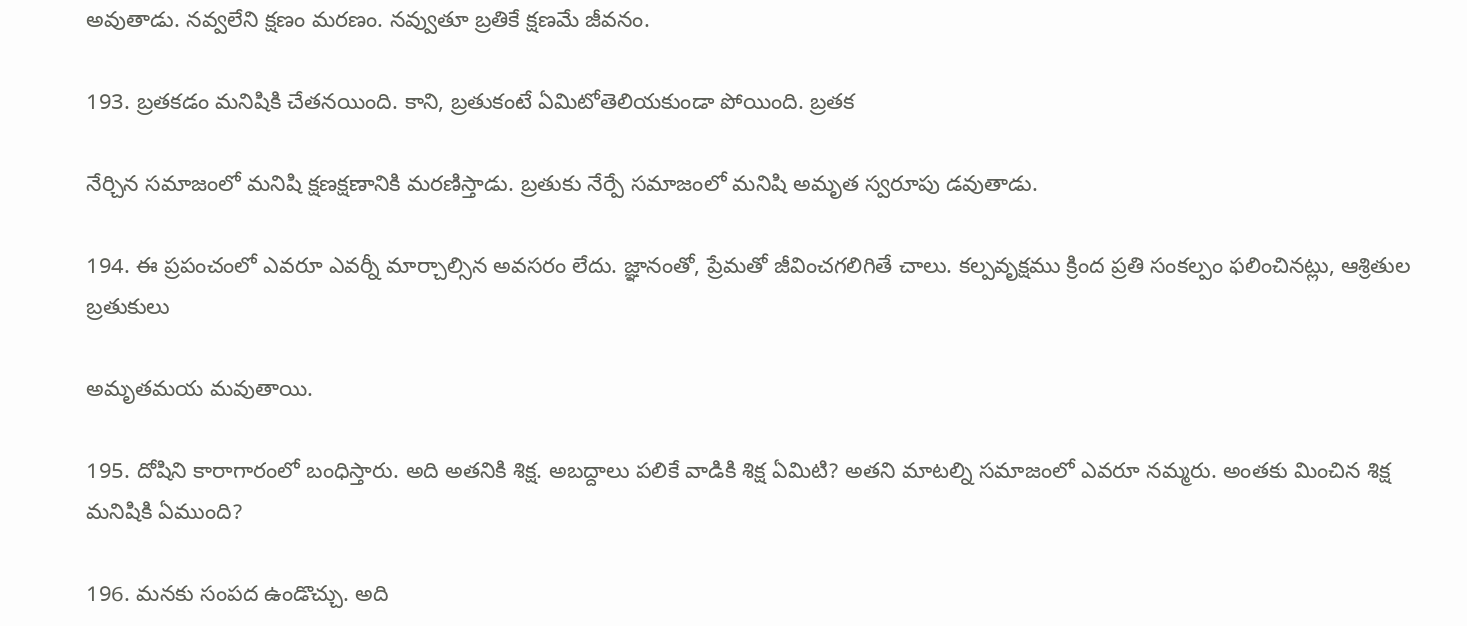అవుతాడు. నవ్వలేని క్షణం మరణం. నవ్వుతూ బ్రతికే క్షణమే జీవనం.

193. బ్రతకడం మనిషికి చేతనయింది. కాని, బ్రతుకంటే ఏమిటోతెలియకుండా పోయింది. బ్రతక

నేర్చిన సమాజంలో మనిషి క్షణక్షణానికి మరణిస్తాడు. బ్రతుకు నేర్పే సమాజంలో మనిషి అమృత స్వరూపు డవుతాడు.

194. ఈ ప్రపంచంలో ఎవరూ ఎవర్నీ మార్చాల్సిన అవసరం లేదు. జ్ఞానంతో, ప్రేమతో జీవించగలిగితే చాలు. కల్పవృక్షము క్రింద ప్రతి సంకల్పం ఫలించినట్లు, ఆశ్రితుల బ్రతుకులు

అమృతమయ మవుతాయి.

195. దోషిని కారాగారంలో బంధిస్తారు. అది అతనికి శిక్ష. అబద్దాలు పలికే వాడికి శిక్ష ఏమిటి? అతని మాటల్ని సమాజంలో ఎవరూ నమ్మరు. అంతకు మించిన శిక్ష మనిషికి ఏముంది?

196. మనకు సంపద ఉండొచ్చు. అది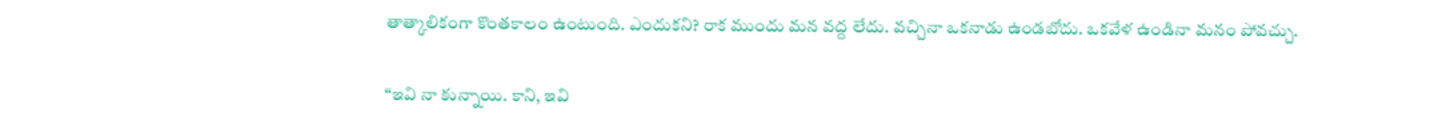తాత్కాలికంగా కొంతకాలం ఉంటుంది. ఎందుకని? రాక ముందు మన వద్ద లేదు. వచ్చినా ఒకనాడు ఉండబోదు. ఒకవేళ ఉండినా మనం పోవచ్చు.

“ఇవి నా కున్నాయి. కాని, ఇవి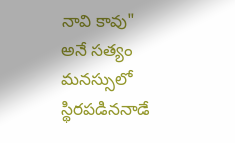నావి కావు" అనే సత్యం మనస్సులో స్థిరపడిననాడే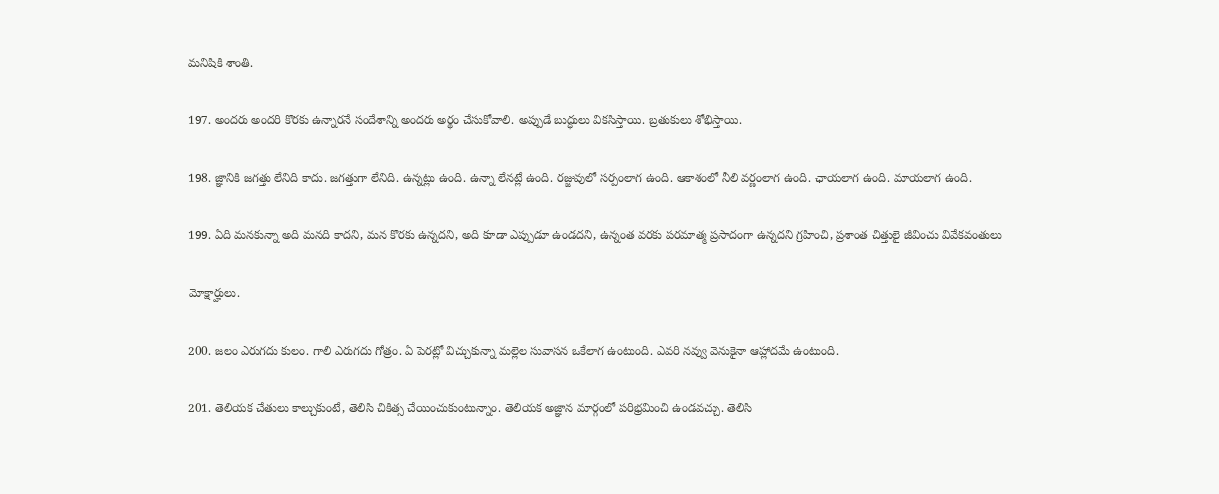మనిషికి శాంతి.

197. అందరు అందరి కొరకు ఉన్నారనే సందేశాన్ని అందరు అర్థం చేసుకోవాలి. అప్పుడే బుద్ధులు వికసిస్తాయి. బ్రతుకులు శోభిస్తాయి.

198. జ్ఞానికి జగత్తు లేనిది కాదు. జగత్తుగా లేనిది. ఉన్నట్లు ఉంది. ఉన్నా లేనట్లే ఉంది. రజ్జువులో సర్పంలాగ ఉంది. ఆకాశంలో నీలి వర్ణంలాగ ఉంది. ఛాయలాగ ఉంది. మాయలాగ ఉంది.

199. ఏది మనకున్నా అది మనది కాదని, మన కొరకు ఉన్నదని, అది కూడా ఎప్పుడూ ఉండదని, ఉన్నంత వరకు పరమాత్మ ప్రసాదంగా ఉన్నదని గ్రహించి, ప్రశాంత చిత్తులై జీవించు వివేకవంతులు

మోక్షార్హులు.

200. జలం ఎరుగదు కులం. గాలి ఎరుగదు గోత్రం. ఏ పెరట్లో విచ్చుకున్నా మల్లెల సువాసన ఒకేలాగ ఉంటుంది. ఎవరి నవ్వు వెనుకైనా ఆహ్లాదమే ఉంటుంది.

201. తెలియక చేతులు కాల్చుకుంటే, తెలిసి చికిత్స చేయించుకుంటున్నాం. తెలియక అజ్ఞాన మార్గంలో పరిభ్రమించి ఉండవచ్చు. తెలిసి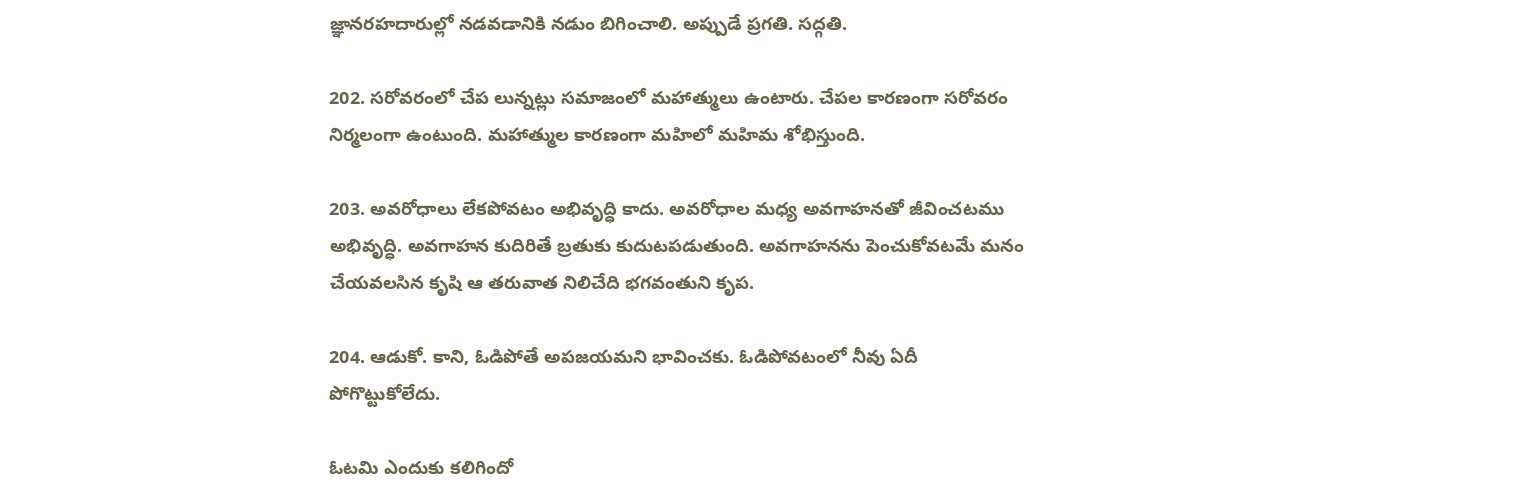జ్ఞానరహదారుల్లో నడవడానికి నడుం బిగించాలి. అప్పుడే ప్రగతి. సద్గతి.

202. సరోవరంలో చేప లున్నట్లు సమాజంలో మహాత్ములు ఉంటారు. చేపల కారణంగా సరోవరం నిర్మలంగా ఉంటుంది. మహాత్ముల కారణంగా మహిలో మహిమ శోభిస్తుంది.

203. అవరోధాలు లేకపోవటం అభివృద్ధి కాదు. అవరోధాల మధ్య అవగాహనతో జీవించటము అభివృద్ధి. అవగాహన కుదిరితే బ్రతుకు కుదుటపడుతుంది. అవగాహనను పెంచుకోవటమే మనం చేయవలసిన కృషి ఆ తరువాత నిలిచేది భగవంతుని కృప.

204. ఆడుకో. కాని, ఓడిపోతే అపజయమని భావించకు. ఓడిపోవటంలో నీవు ఏదీ పోగొట్టుకోలేదు.

ఓటమి ఎందుకు కలిగిందో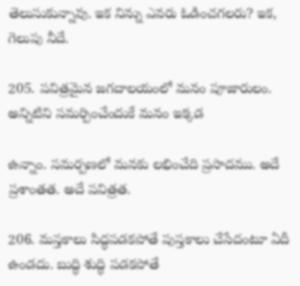తెలుసుకున్నావు. ఇక నిన్ను ఎవరు ఓడించగలరు? ఇక, గెలుపు నీదే.

205. పవిత్రమైన జగదాలయంలో మనం పూజారులం. అన్నిటిని సమర్పించేందుకే మనం ఇక్కడ

ఉన్నాం. సమర్పణలో మనకు లభించేది ప్రసాదము. అదే ప్రశాంతత. అదే పవిత్రత.

206. మస్తకాలు సిద్ధపడకపోతే పుస్తకాలు చేసేదంటూ ఏదీ ఉండదు. బుద్ధి శుద్ధి పడకపోతే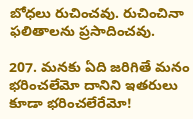బోధలు రుచించవు. రుచించినా ఫలితాలను ప్రసాదించవు.

207. మనకు ఏది జరిగితే మనం భరించలేమో దానిని ఇతరులు కూడా భరించలేరేమో!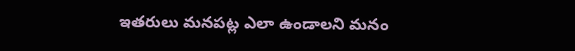ఇతరులు మనపట్ల ఎలా ఉండాలని మనం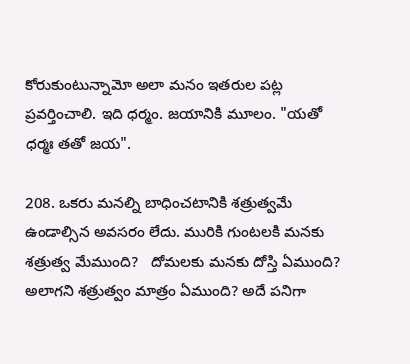కోరుకుంటున్నామో అలా మనం ఇతరుల పట్ల ప్రవర్తించాలి. ఇది ధర్మం. జయానికి మూలం. "యతో ధర్మః తతో జయ".

208. ఒకరు మనల్ని బాధించటానికి శత్రుత్వమే ఉండాల్సిన అవసరం లేదు. మురికి గుంటలకి మనకు శత్రుత్వ మేముంది?   దోమలకు మనకు దోస్తి ఏముంది? అలాగని శత్రుత్వం మాత్రం ఏముంది? అదే పనిగా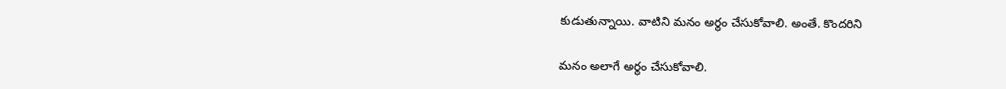కుడుతున్నాయి. వాటిని మనం అర్థం చేసుకోవాలి. అంతే. కొందరిని

మనం అలాగే అర్థం చేసుకోవాలి.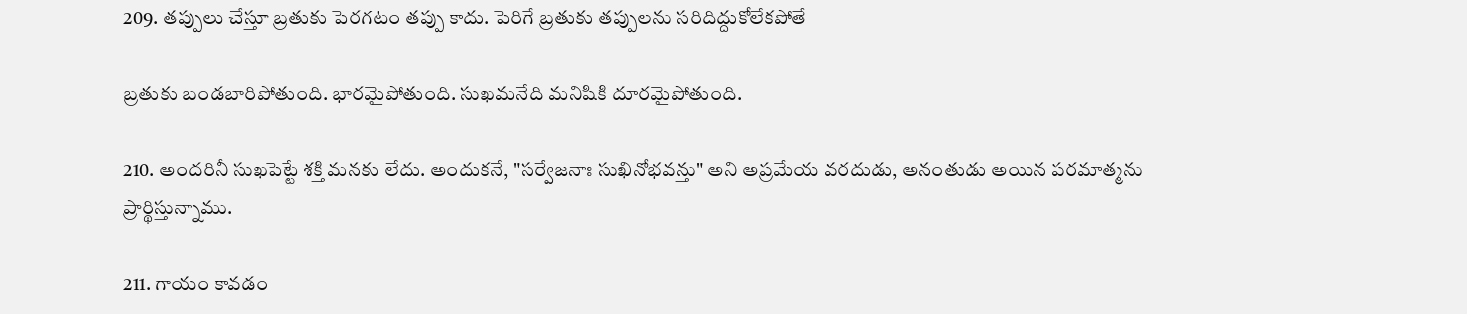209. తప్పులు చేస్తూ బ్రతుకు పెరగటం తప్పు కాదు. పెరిగే బ్రతుకు తప్పులను సరిదిద్దుకోలేకపోతే

బ్రతుకు బండబారిపోతుంది. భారమైపోతుంది. సుఖమనేది మనిషికి దూరమైపోతుంది.

210. అందరినీ సుఖపెట్టే శక్తి మనకు లేదు. అందుకనే, "సర్వేజనాః సుఖినోభవన్తు" అని అప్రమేయ వరదుడు, అనంతుడు అయిన పరమాత్మను ప్రార్థిస్తున్నాము.

211. గాయం కావడం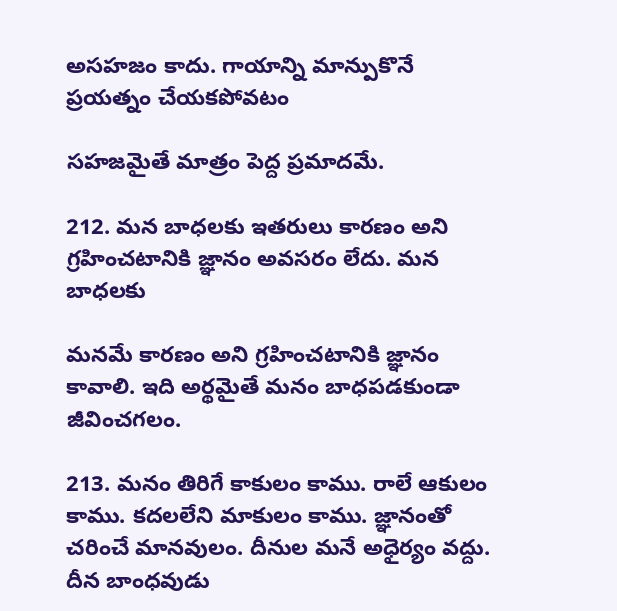అసహజం కాదు. గాయాన్ని మాన్పుకొనే ప్రయత్నం చేయకపోవటం

సహజమైతే మాత్రం పెద్ద ప్రమాదమే.

212. మన బాధలకు ఇతరులు కారణం అని గ్రహించటానికి జ్ఞానం అవసరం లేదు. మన బాధలకు

మనమే కారణం అని గ్రహించటానికి జ్ఞానం కావాలి. ఇది అర్థమైతే మనం బాధపడకుండా జీవించగలం.

213. మనం తిరిగే కాకులం కాము. రాలే ఆకులం కాము. కదలలేని మాకులం కాము. జ్ఞానంతో చరించే మానవులం. దీనుల మనే అధైర్యం వద్దు. దీన బాంధవుడు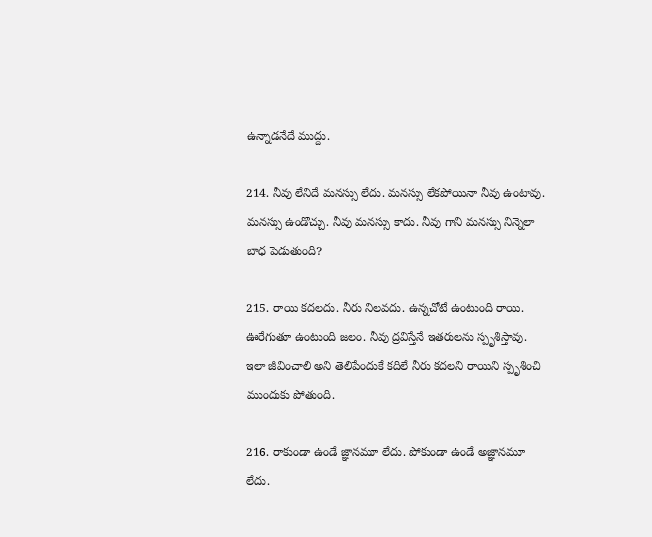ఉన్నాడనేదే ముద్దు.

214. నీవు లేనిదే మనస్సు లేదు. మనస్సు లేకపోయినా నీవు ఉంటావు. మనస్సు ఉండొచ్చు. నీవు మనస్సు కాదు. నీవు గాని మనస్సు నిన్నెలా బాధ పెడుతుంది?

215. రాయి కదలదు. నీరు నిలవదు. ఉన్నచోటే ఉంటుంది రాయి. ఊరేగుతూ ఉంటుంది జలం. నీవు ద్రవిస్తేనే ఇతరులను స్పృశిస్తావు. ఇలా జీవించాలి అని తెలిపేందుకే కదిలే నీరు కదలని రాయిని స్పృశించి ముందుకు పోతుంది.

216. రాకుండా ఉండే జ్ఞానమూ లేదు. పోకుండా ఉండే అజ్ఞానమూ లేదు.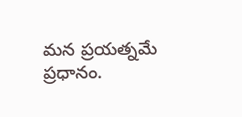మన ప్రయత్నమే ప్రధానం.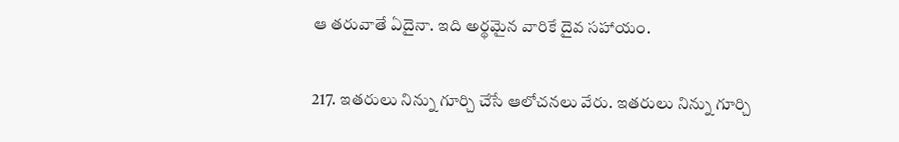ఆ తరువాతే ఏదైనా. ఇది అర్థమైన వారికే దైవ సహాయం.

217. ఇతరులు నిన్ను గూర్చి చేసే ఆలోచనలు వేరు. ఇతరులు నిన్ను గూర్చి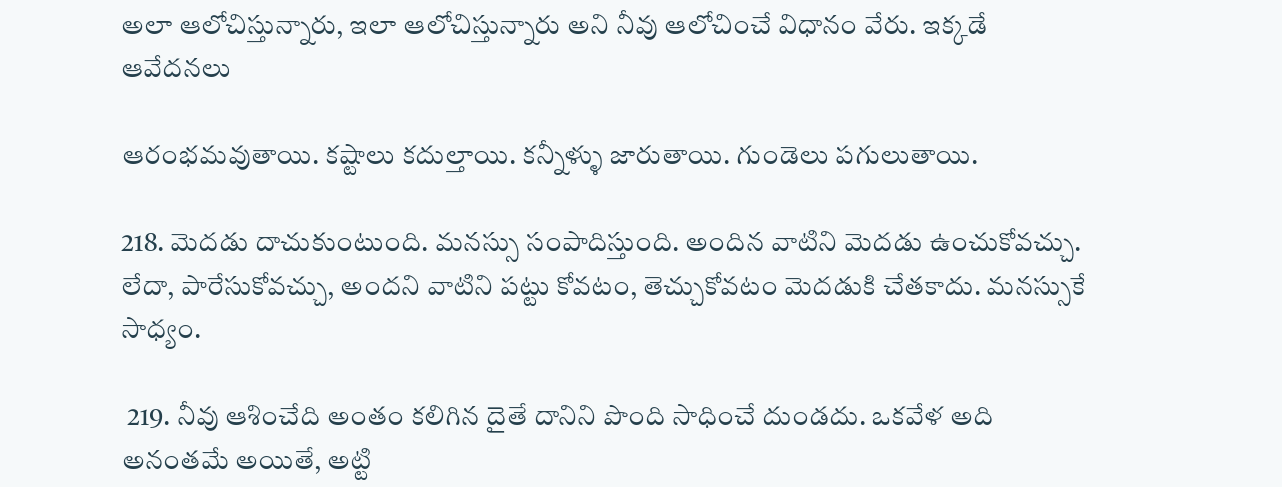అలా ఆలోచిస్తున్నారు, ఇలా ఆలోచిస్తున్నారు అని నీవు ఆలోచించే విధానం వేరు. ఇక్కడే ఆవేదనలు

ఆరంభమవుతాయి. కష్టాలు కదుల్తాయి. కన్నీళ్ళు జారుతాయి. గుండెలు పగులుతాయి.

218. మెదడు దాచుకుంటుంది. మనస్సు సంపాదిస్తుంది. అందిన వాటిని మెదడు ఉంచుకోవచ్చు. లేదా, పారేసుకోవచ్చు, అందని వాటిని పట్టు కోవటం, తెచ్చుకోవటం మెదడుకి చేతకాదు. మనస్సుకే సాధ్యం.

 219. నీవు ఆశించేది అంతం కలిగిన దైతే దానిని పొంది సాధించే దుండదు. ఒకవేళ అది అనంతమే అయితే, అట్టి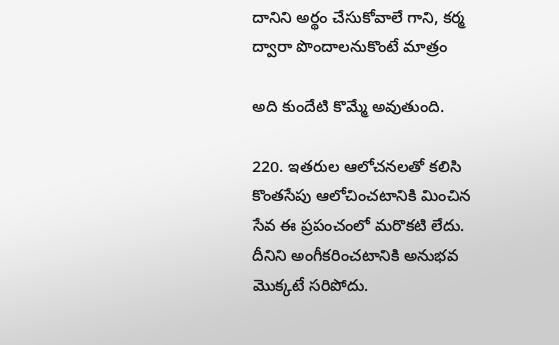దానిని అర్థం చేసుకోవాలే గాని, కర్మ ద్వారా పొందాలనుకొంటే మాత్రం

అది కుందేటి కొమ్మే అవుతుంది.

220. ఇతరుల ఆలోచనలతో కలిసి కొంతసేపు ఆలోచించటానికి మించిన సేవ ఈ ప్రపంచంలో మరొకటి లేదు. దీనిని అంగీకరించటానికి అనుభవ మొక్కటే సరిపోదు.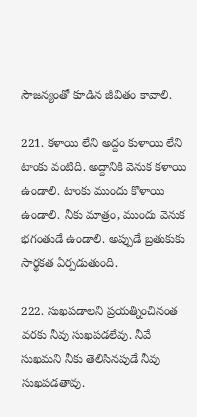సౌజన్యంతో కూడిన జీవితం కావాలి.

221. కళాయి లేని అద్దం కుళాయి లేని టాంకు వంటిది. అద్దానికి వెనుక కళాయి ఉండాలి. టాంకు ముందు కొళాయి ఉండాలి. నీకు మాత్రం, ముందు వెనుక భగంతుడే ఉండాలి. అప్పుడే బ్రతుకుకు సార్థకత ఏర్పడుతుంది.

222. సుఖపడాలని ప్రయత్నించినంత వరకు నీవు సుఖపడలేవు. నీవే సుఖమని నీకు తెలిసినపుడే నీవు సుఖపడతావు.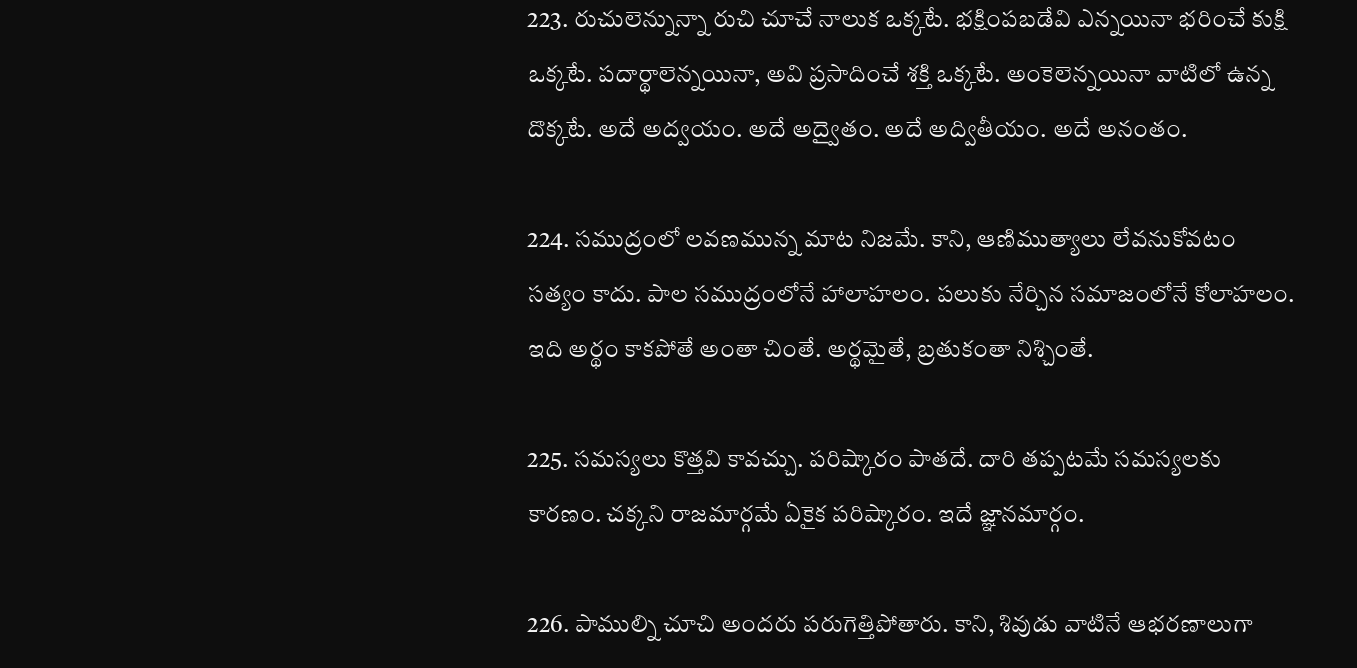223. రుచులెన్నున్నా రుచి చూచే నాలుక ఒక్కటే. భక్షింపబడేవి ఎన్నయినా భరించే కుక్షి ఒక్కటే. పదార్థాలెన్నయినా, అవి ప్రసాదించే శక్తి ఒక్కటే. అంకెలెన్నయినా వాటిలో ఉన్న దొక్కటే. అదే అద్వయం. అదే అద్వైతం. అదే అద్వితీయం. అదే అనంతం.

224. సముద్రంలో లవణమున్న మాట నిజమే. కాని, ఆణిముత్యాలు లేవనుకోవటం సత్యం కాదు. పాల సముద్రంలోనే హాలాహలం. పలుకు నేర్చిన సమాజంలోనే కోలాహలం. ఇది అర్థం కాకపోతే అంతా చింతే. అర్థమైతే, బ్రతుకంతా నిశ్చింతే.

225. సమస్యలు కొత్తవి కావచ్చు. పరిష్కారం పాతదే. దారి తప్పటమే సమస్యలకు కారణం. చక్కని రాజమార్గమే ఏకైక పరిష్కారం. ఇదే జ్ఞానమార్గం.

226. పాముల్ని చూచి అందరు పరుగెత్తిపోతారు. కాని, శివుడు వాటినే ఆభరణాలుగా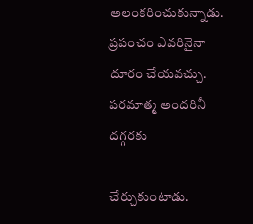అలంకరించుకున్నాడు. ప్రపంచం ఎవరినైనా దూరం చేయవచ్చు. పరమాత్మ అందరినీ దగ్గరకు

చేర్చుకుంటాడు.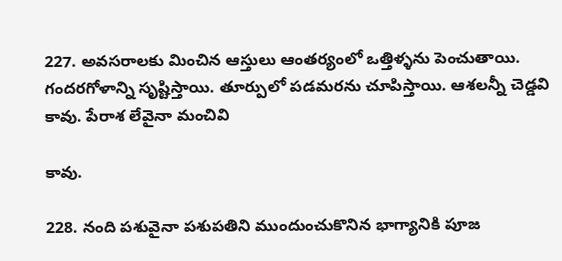227. అవసరాలకు మించిన ఆస్తులు ఆంతర్యంలో ఒత్తిళ్ళను పెంచుతాయి. గందరగోళాన్ని సృష్టిస్తాయి. తూర్పులో పడమరను చూపిస్తాయి. ఆశలన్నీ చెడ్డవి కావు. పేరాశ లేవైనా మంచివి

కావు.

228. నంది పశువైనా పశుపతిని ముందుంచుకొనిన భాగ్యానికి పూజ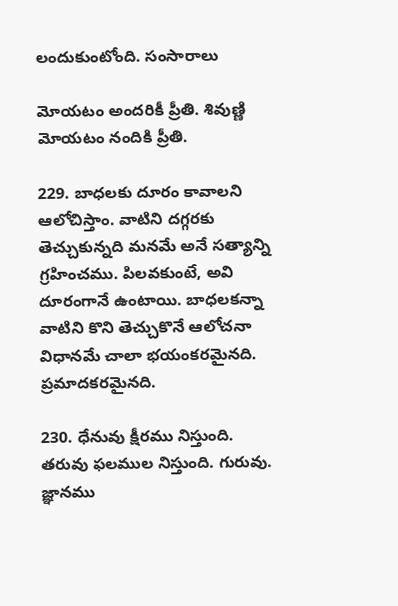లందుకుంటోంది. సంసారాలు

మోయటం అందరికీ ప్రీతి. శివుణ్ణి మోయటం నందికి ప్రీతి.

229. బాధలకు దూరం కావాలని ఆలోచిస్తాం. వాటిని దగ్గరకు తెచ్చుకున్నది మనమే అనే సత్యాన్ని గ్రహించము. పిలవకుంటే, అవి దూరంగానే ఉంటాయి. బాధలకన్నా వాటిని కొని తెచ్చుకొనే ఆలోచనా విధానమే చాలా భయంకరమైనది. ప్రమాదకరమైనది.

230. ధేనువు క్షీరము నిస్తుంది. తరువు ఫలముల నిస్తుంది. గురువు. జ్ఞానము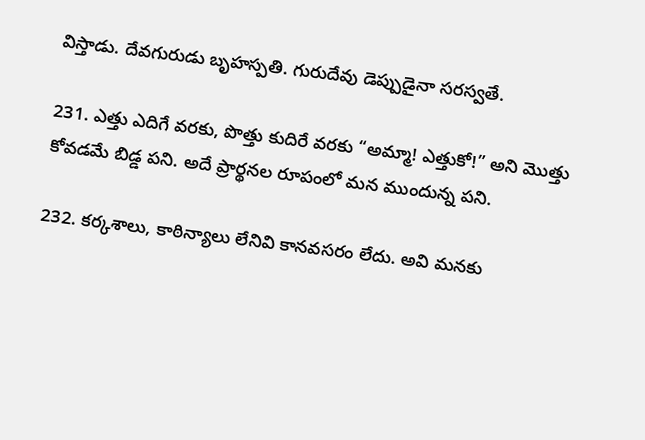విస్తాడు. దేవగురుడు బృహస్పతి. గురుదేవు డెప్పుడైనా సరస్వతే.

231. ఎత్తు ఎదిగే వరకు, పొత్తు కుదిరే వరకు “అమ్మా! ఎత్తుకో!” అని మొత్తు కోవడమే బిడ్డ పని. అదే ప్రార్థనల రూపంలో మన ముందున్న పని.

232. కర్కశాలు, కాఠిన్యాలు లేనివి కానవసరం లేదు. అవి మనకు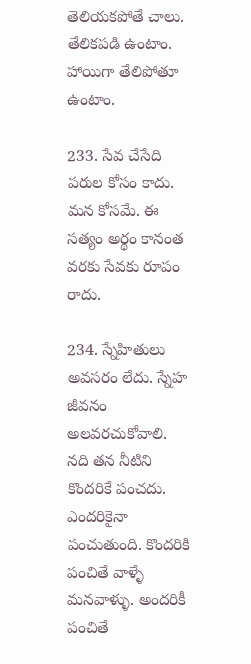తెలియకపోతే చాలు. తేలికపడి ఉంటాం. హాయిగా తేలిపోతూ ఉంటాం.

233. సేవ చేసేది పరుల కోసం కాదు. మన కోసమే. ఈ సత్యం అర్థం కానంత వరకు సేవకు రూపం రాదు.

234. స్నేహితులు అవసరం లేదు. స్నేహ జీవనం అలవరచుకోవాలి. నది తన నీటిని కొందరికే పంచదు. ఎందరికైనా పంచుతుంది. కొందరికి పంచితే వాళ్ళే మనవాళ్ళు. అందరికీ పంచితే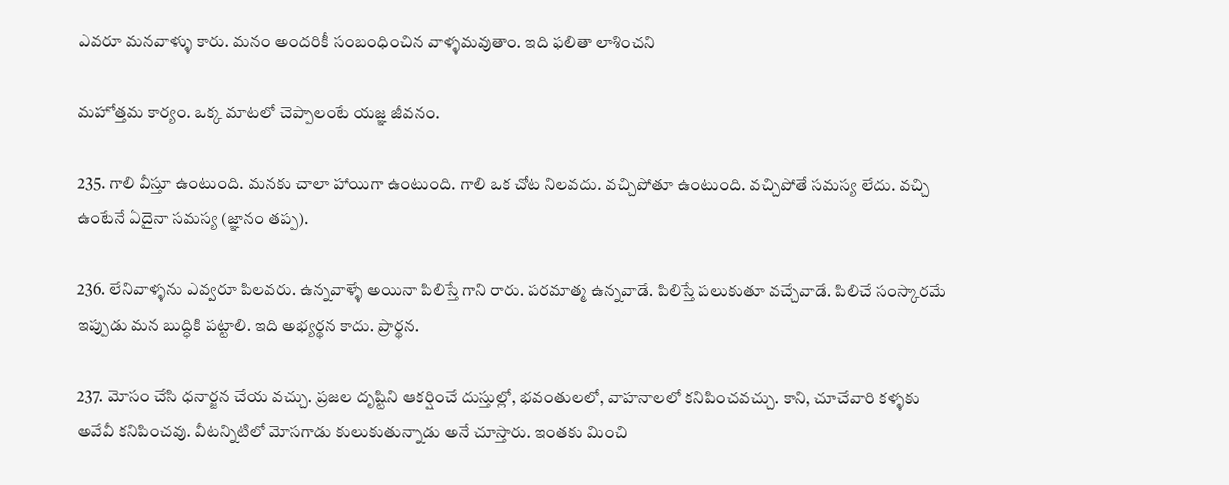ఎవరూ మనవాళ్ళు కారు. మనం అందరికీ సంబంధించిన వాళ్ళమవుతాం. ఇది ఫలితా లాశించని

మహోత్తమ కార్యం. ఒక్క మాటలో చెప్పాలంటే యజ్ఞ జీవనం.

235. గాలి వీస్తూ ఉంటుంది. మనకు చాలా హాయిగా ఉంటుంది. గాలి ఒక చోట నిలవదు. వచ్చిపోతూ ఉంటుంది. వచ్చిపోతే సమస్య లేదు. వచ్చి ఉంటేనే ఏదైనా సమస్య (జ్ఞానం తప్ప).

236. లేనివాళ్ళను ఎవ్వరూ పిలవరు. ఉన్నవాళ్ళే అయినా పిలిస్తే గాని రారు. పరమాత్మ ఉన్నవాడే. పిలిస్తే పలుకుతూ వచ్చేవాడే. పిలిచే సంస్కారమే ఇప్పుడు మన బుద్ధికి పట్టాలి. ఇది అభ్యర్థన కాదు. ప్రార్థన.

237. మోసం చేసి ధనార్జన చేయ వచ్చు. ప్రజల దృష్టిని ఆకర్షించే దుస్తుల్లో, భవంతులలో, వాహనాలలో కనిపించవచ్చు. కాని, చూచేవారి కళ్ళకు అవేవీ కనిపించవు. వీటన్నిటిలో మోసగాడు కులుకుతున్నాడు అనే చూస్తారు. ఇంతకు మించి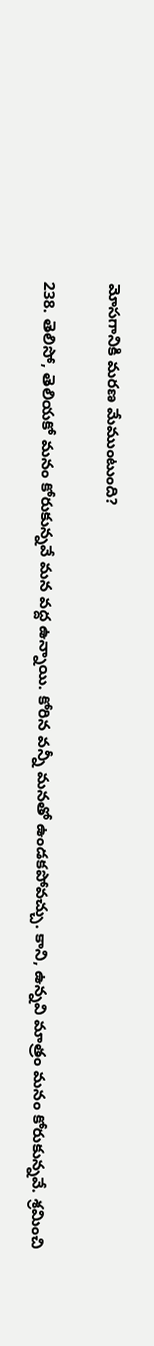మోసగానికి మరణ మేముంటుంది?

238. తెలిసో, తెలియకో మనం కోరుకున్నవే మన వద్ద ఉన్నాయి. కోరిన వన్నీ మనతో ఉండకపోవచ్చు. కాని, ఉన్నవి మాత్రం మనం కోరుకున్నవే. శ్రమించి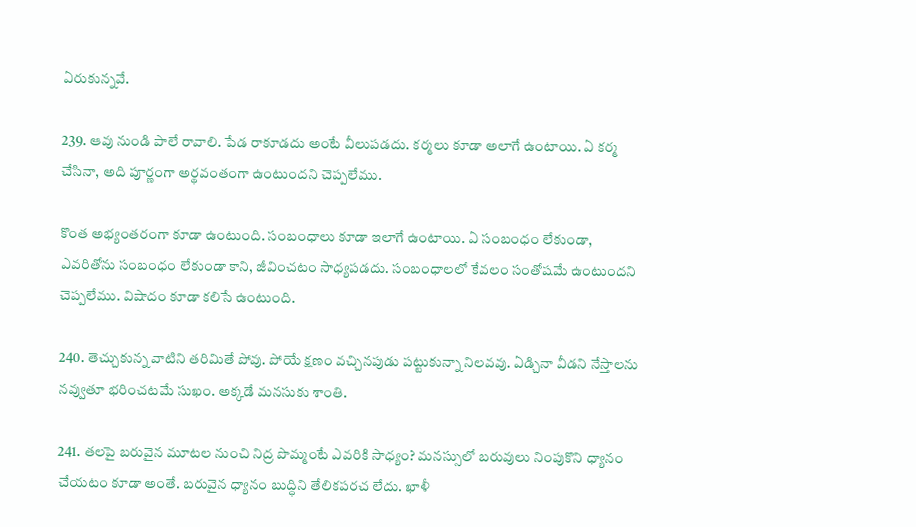ఏరుకున్నవే.

239. ఆవు నుండి పాలే రావాలి. పేడ రాకూడదు అంటే వీలుపడదు. కర్మలు కూడా అలాగే ఉంటాయి. ఏ కర్మ చేసినా, అది పూర్ణంగా అర్థవంతంగా ఉంటుందని చెప్పలేము.

కొంత అభ్యంతరంగా కూడా ఉంటుంది. సంబంధాలు కూడా ఇలాగే ఉంటాయి. ఏ సంబంధం లేకుండా, ఎవరితోను సంబంధం లేకుండా కాని, జీవించటం సాధ్యపడదు. సంబంధాలలో కేవలం సంతోషమే ఉంటుందని చెప్పలేము. విషాదం కూడా కలిసే ఉంటుంది.

240. తెచ్చుకున్న వాటిని తరిమితే పోవు. పోయే క్షణం వచ్చినపుడు పట్టుకున్నా నిలవవు. ఏడ్చినా వీడని నేస్తాలను నవ్వుతూ భరించటమే సుఖం. అక్కడే మనసుకు శాంతి.

241. తలపై బరువైన మూటల నుంచి నిద్ర పొమ్మంటే ఎవరికి సాధ్యం? మనస్సులో బరువులు నింపుకొని ధ్యానం చేయటం కూడా అంతే. బరువైన ధ్యానం బుద్ధిని తేలికపరచ లేదు. ఖాళీ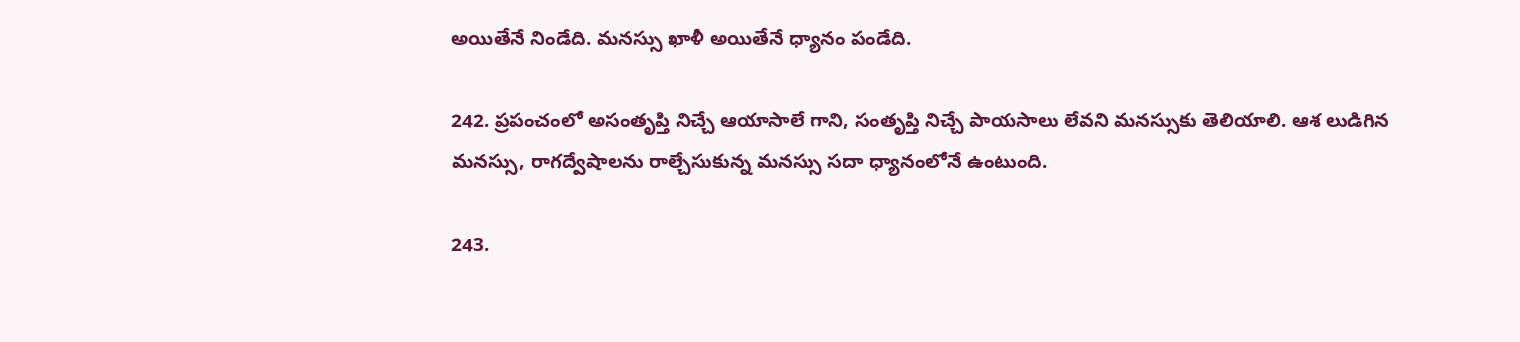అయితేనే నిండేది. మనస్సు ఖాళీ అయితేనే ధ్యానం పండేది.

242. ప్రపంచంలో అసంతృప్తి నిచ్చే ఆయాసాలే గాని, సంతృప్తి నిచ్చే పాయసాలు లేవని మనస్సుకు తెలియాలి. ఆశ లుడిగిన మనస్సు, రాగద్వేషాలను రాల్చేసుకున్న మనస్సు సదా ధ్యానంలోనే ఉంటుంది.

243.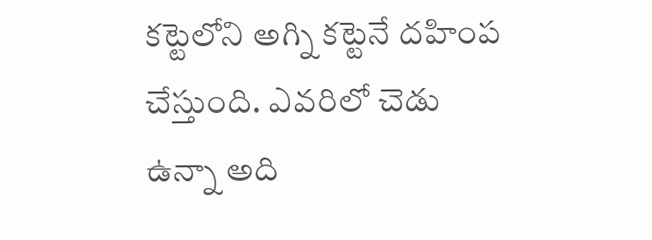కట్టెలోని అగ్ని కట్టెనే దహింప చేస్తుంది. ఎవరిలో చెడు ఉన్నా అది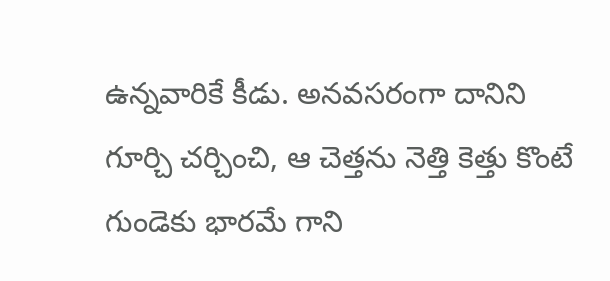ఉన్నవారికే కీడు. అనవసరంగా దానిని గూర్చి చర్చించి, ఆ చెత్తను నెత్తి కెత్తు కొంటే గుండెకు భారమే గాని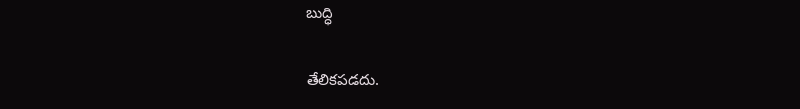బుద్ధి

తేలికపడదు.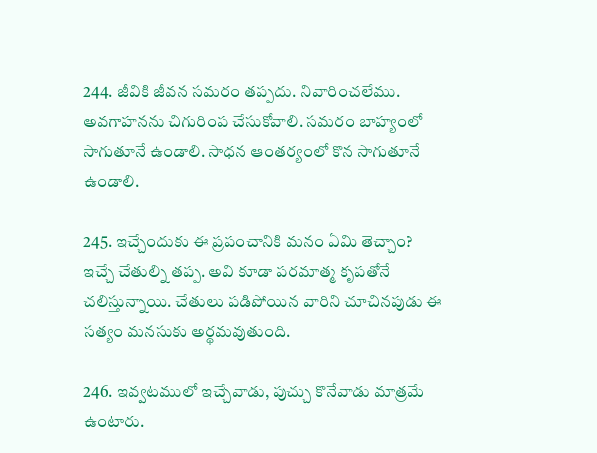244. జీవికి జీవన సమరం తప్పదు. నివారించలేము. అవగాహనను చిగురింప చేసుకోవాలి. సమరం బాహ్యంలో సాగుతూనే ఉండాలి. సాధన ఆంతర్యంలో కొన సాగుతూనే ఉండాలి.

245. ఇచ్చేందుకు ఈ ప్రపంచానికి మనం ఏమి తెచ్చాం? ఇచ్చే చేతుల్ని తప్ప. అవి కూడా పరమాత్మ కృపతోనే చలిస్తున్నాయి. చేతులు పడిపోయిన వారిని చూచినపుడు ఈ సత్యం మనసుకు అర్థమవుతుంది.

246. ఇవ్వటములో ఇచ్చేవాడు, పుచ్చు కొనేవాడు మాత్రమే ఉంటారు.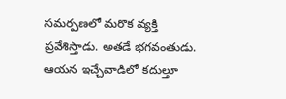సమర్పణలో మరొక వ్యక్తి ప్రవేశిస్తాడు. అతడే భగవంతుడు. ఆయన ఇచ్చేవాడిలో కదుల్తూ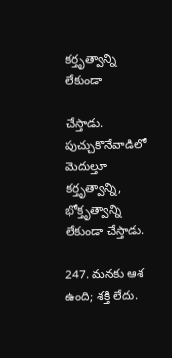కర్తృత్వాన్ని లేకుండా

చేస్తాడు. పుచ్చుకొనేవాడిలో మెదుల్తూ కర్తృత్వాన్ని, భోక్తృత్వాన్ని లేకుండా చేస్తాడు.

247. మనకు ఆశ ఉంది; శక్తి లేదు.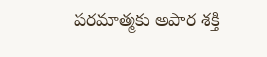పరమాత్మకు అపార శక్తి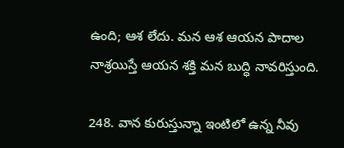ఉంది; ఆశ లేదు. మన ఆశ ఆయన పాదాల నాశ్రయిస్తే ఆయన శక్తి మన బుద్ధి నావరిస్తుంది.

248. వాన కురుస్తున్నా ఇంటిలో ఉన్న నీవు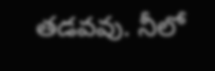తడవవు. నీలో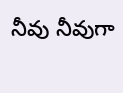నీవు నీవుగా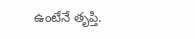ఉంటేనే తృప్తి.